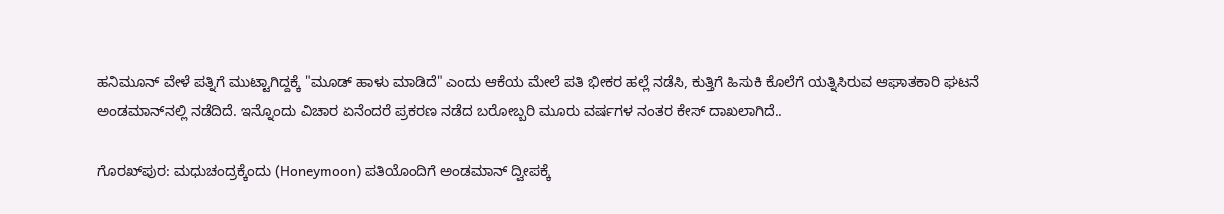ಹನಿಮೂನ್ ವೇಳೆ ಪತ್ನಿಗೆ ಮುಟ್ಟಾಗಿದ್ದಕ್ಕೆ "ಮೂಡ್ ಹಾಳು ಮಾಡಿದೆ" ಎಂದು ಆಕೆಯ ಮೇಲೆ ಪತಿ ಭೀಕರ ಹಲ್ಲೆ ನಡೆಸಿ, ಕುತ್ತಿಗೆ ಹಿಸುಕಿ ಕೊಲೆಗೆ ಯತ್ನಿಸಿರುವ ಆಘಾತಕಾರಿ ಘಟನೆ ಅಂಡಮಾನ್‌ನಲ್ಲಿ ನಡೆದಿದೆ. ಇನ್ನೊಂದು ವಿಚಾರ ಏನೆಂದರೆ ಪ್ರಕರಣ ನಡೆದ ಬರೋಬ್ಬರಿ ಮೂರು ವರ್ಷಗಳ ನಂತರ ಕೇಸ್ ದಾಖಲಾಗಿದೆ..

ಗೊರಖ್‌ಪುರ: ಮಧುಚಂದ್ರಕ್ಕೆಂದು (Honeymoon) ಪತಿಯೊಂದಿಗೆ ಅಂಡಮಾನ್ ದ್ವೀಪಕ್ಕೆ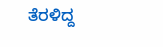ತೆರಳಿದ್ದ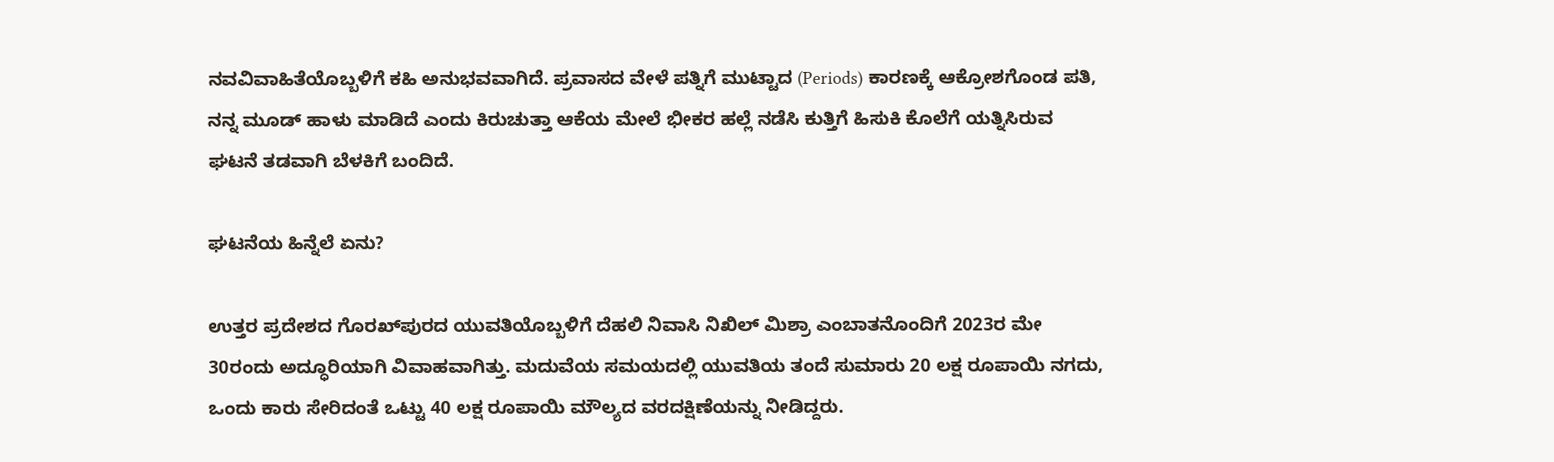ನವವಿವಾಹಿತೆಯೊಬ್ಬಳಿಗೆ ಕಹಿ ಅನುಭವವಾಗಿದೆ. ಪ್ರವಾಸದ ವೇಳೆ ಪತ್ನಿಗೆ ಮುಟ್ಟಾದ (Periods) ಕಾರಣಕ್ಕೆ ಆಕ್ರೋಶಗೊಂಡ ಪತಿ, ನನ್ನ ಮೂಡ್ ಹಾಳು ಮಾಡಿದೆ ಎಂದು ಕಿರುಚುತ್ತಾ ಆಕೆಯ ಮೇಲೆ ಭೀಕರ ಹಲ್ಲೆ ನಡೆಸಿ ಕುತ್ತಿಗೆ ಹಿಸುಕಿ ಕೊಲೆಗೆ ಯತ್ನಿಸಿರುವ ಘಟನೆ ತಡವಾಗಿ ಬೆಳಕಿಗೆ ಬಂದಿದೆ.

ಘಟನೆಯ ಹಿನ್ನೆಲೆ ಏನು?

ಉತ್ತರ ಪ್ರದೇಶದ ಗೊರಖ್‌ಪುರದ ಯುವತಿಯೊಬ್ಬಳಿಗೆ ದೆಹಲಿ ನಿವಾಸಿ ನಿಖಿಲ್ ಮಿಶ್ರಾ ಎಂಬಾತನೊಂದಿಗೆ 2023ರ ಮೇ 30ರಂದು ಅದ್ಧೂರಿಯಾಗಿ ವಿವಾಹವಾಗಿತ್ತು. ಮದುವೆಯ ಸಮಯದಲ್ಲಿ ಯುವತಿಯ ತಂದೆ ಸುಮಾರು 20 ಲಕ್ಷ ರೂಪಾಯಿ ನಗದು, ಒಂದು ಕಾರು ಸೇರಿದಂತೆ ಒಟ್ಟು 40 ಲಕ್ಷ ರೂಪಾಯಿ ಮೌಲ್ಯದ ವರದಕ್ಷಿಣೆಯನ್ನು ನೀಡಿದ್ದರು.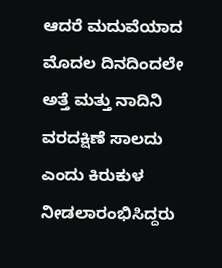ಆದರೆ ಮದುವೆಯಾದ ಮೊದಲ ದಿನದಿಂದಲೇ ಅತ್ತೆ ಮತ್ತು ನಾದಿನಿ ವರದಕ್ಷಿಣೆ ಸಾಲದು ಎಂದು ಕಿರುಕುಳ ನೀಡಲಾರಂಭಿಸಿದ್ದರು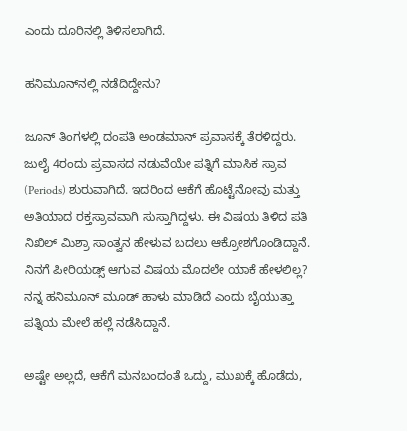ಎಂದು ದೂರಿನಲ್ಲಿ ತಿಳಿಸಲಾಗಿದೆ.

ಹನಿಮೂನ್‌ನಲ್ಲಿ ನಡೆದಿದ್ದೇನು?

ಜೂನ್ ತಿಂಗಳಲ್ಲಿ ದಂಪತಿ ಅಂಡಮಾನ್ ಪ್ರವಾಸಕ್ಕೆ ತೆರಳಿದ್ದರು. ಜುಲೈ 4ರಂದು ಪ್ರವಾಸದ ನಡುವೆಯೇ ಪತ್ನಿಗೆ ಮಾಸಿಕ ಸ್ರಾವ (Periods) ಶುರುವಾಗಿದೆ. ಇದರಿಂದ ಆಕೆಗೆ ಹೊಟ್ಟೆನೋವು ಮತ್ತು ಅತಿಯಾದ ರಕ್ತಸ್ರಾವವಾಗಿ ಸುಸ್ತಾಗಿದ್ದಳು. ಈ ವಿಷಯ ತಿಳಿದ ಪತಿ ನಿಖಿಲ್ ಮಿಶ್ರಾ ಸಾಂತ್ವನ ಹೇಳುವ ಬದಲು ಆಕ್ರೋಶಗೊಂಡಿದ್ದಾನೆ. ನಿನಗೆ ಪೀರಿಯಡ್ಸ್ ಆಗುವ ವಿಷಯ ಮೊದಲೇ ಯಾಕೆ ಹೇಳಲಿಲ್ಲ? ನನ್ನ ಹನಿಮೂನ್ ಮೂಡ್ ಹಾಳು ಮಾಡಿದೆ ಎಂದು ಬೈಯುತ್ತಾ ಪತ್ನಿಯ ಮೇಲೆ ಹಲ್ಲೆ ನಡೆಸಿದ್ದಾನೆ.

ಅಷ್ಟೇ ಅಲ್ಲದೆ, ಆಕೆಗೆ ಮನಬಂದಂತೆ ಒದ್ದು, ಮುಖಕ್ಕೆ ಹೊಡೆದು,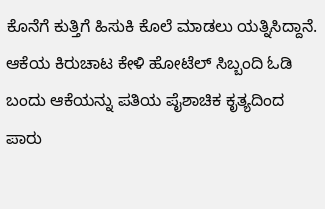ಕೊನೆಗೆ ಕುತ್ತಿಗೆ ಹಿಸುಕಿ ಕೊಲೆ ಮಾಡಲು ಯತ್ನಿಸಿದ್ದಾನೆ. ಆಕೆಯ ಕಿರುಚಾಟ ಕೇಳಿ ಹೋಟೆಲ್ ಸಿಬ್ಬಂದಿ ಓಡಿ ಬಂದು ಆಕೆಯನ್ನು ಪತಿಯ ಪೈಶಾಚಿಕ ಕೃತ್ಯದಿಂದ ಪಾರು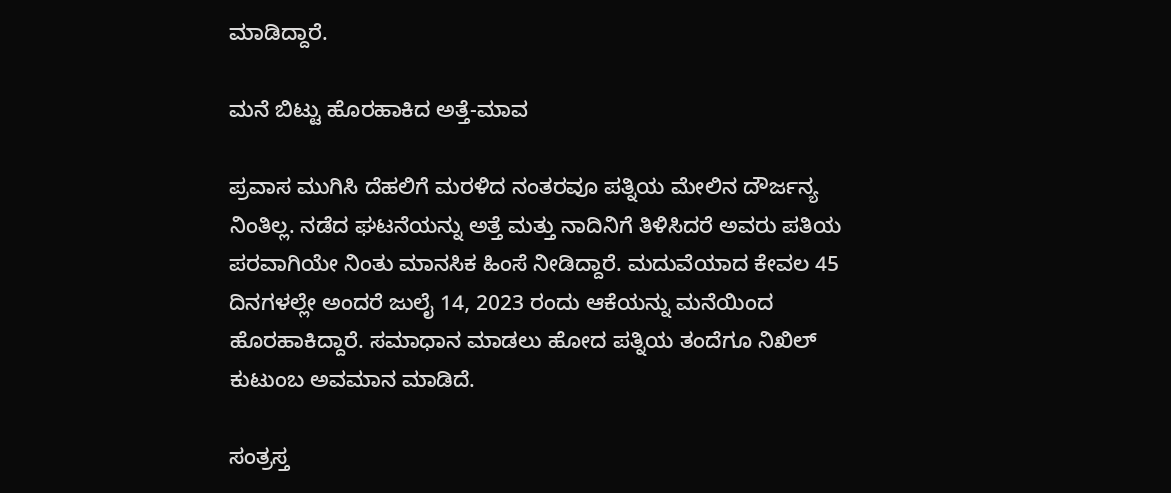ಮಾಡಿದ್ದಾರೆ.

ಮನೆ ಬಿಟ್ಟು ಹೊರಹಾಕಿದ ಅತ್ತೆ-ಮಾವ

ಪ್ರವಾಸ ಮುಗಿಸಿ ದೆಹಲಿಗೆ ಮರಳಿದ ನಂತರವೂ ಪತ್ನಿಯ ಮೇಲಿನ ದೌರ್ಜನ್ಯ ನಿಂತಿಲ್ಲ. ನಡೆದ ಘಟನೆಯನ್ನು ಅತ್ತೆ ಮತ್ತು ನಾದಿನಿಗೆ ತಿಳಿಸಿದರೆ ಅವರು ಪತಿಯ ಪರವಾಗಿಯೇ ನಿಂತು ಮಾನಸಿಕ ಹಿಂಸೆ ನೀಡಿದ್ದಾರೆ. ಮದುವೆಯಾದ ಕೇವಲ 45 ದಿನಗಳಲ್ಲೇ ಅಂದರೆ ಜುಲೈ 14, 2023 ರಂದು ಆಕೆಯನ್ನು ಮನೆಯಿಂದ ಹೊರಹಾಕಿದ್ದಾರೆ. ಸಮಾಧಾನ ಮಾಡಲು ಹೋದ ಪತ್ನಿಯ ತಂದೆಗೂ ನಿಖಿಲ್ ಕುಟುಂಬ ಅವಮಾನ ಮಾಡಿದೆ.

ಸಂತ್ರಸ್ತ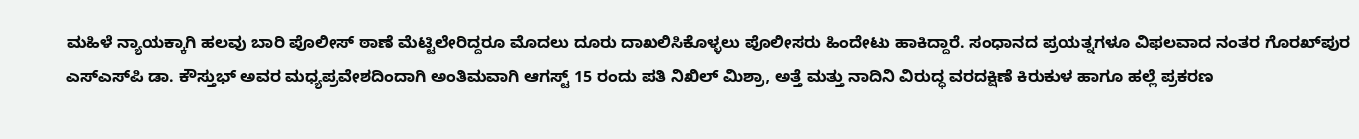ಮಹಿಳೆ ನ್ಯಾಯಕ್ಕಾಗಿ ಹಲವು ಬಾರಿ ಪೊಲೀಸ್ ಠಾಣೆ ಮೆಟ್ಟಿಲೇರಿದ್ದರೂ ಮೊದಲು ದೂರು ದಾಖಲಿಸಿಕೊಳ್ಳಲು ಪೊಲೀಸರು ಹಿಂದೇಟು ಹಾಕಿದ್ದಾರೆ. ಸಂಧಾನದ ಪ್ರಯತ್ನಗಳೂ ವಿಫಲವಾದ ನಂತರ ಗೊರಖ್‌ಪುರ ಎಸ್‌ಎಸ್‌ಪಿ ಡಾ. ಕೌಸ್ತುಭ್ ಅವರ ಮಧ್ಯಪ್ರವೇಶದಿಂದಾಗಿ ಅಂತಿಮವಾಗಿ ಆಗಸ್ಟ್ 15 ರಂದು ಪತಿ ನಿಖಿಲ್ ಮಿಶ್ರಾ, ಅತ್ತೆ ಮತ್ತು ನಾದಿನಿ ವಿರುದ್ಧ ವರದಕ್ಷಿಣೆ ಕಿರುಕುಳ ಹಾಗೂ ಹಲ್ಲೆ ಪ್ರಕರಣ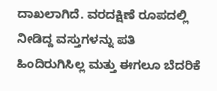ದಾಖಲಾಗಿದೆ. ವರದಕ್ಷಿಣೆ ರೂಪದಲ್ಲಿ ನೀಡಿದ್ದ ವಸ್ತುಗಳನ್ನು ಪತಿ ಹಿಂದಿರುಗಿಸಿಲ್ಲ ಮತ್ತು ಈಗಲೂ ಬೆದರಿಕೆ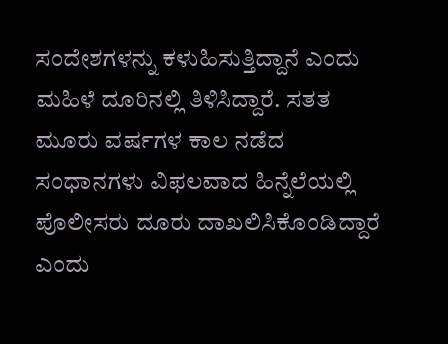ಸಂದೇಶಗಳನ್ನು ಕಳುಹಿಸುತ್ತಿದ್ದಾನೆ ಎಂದು ಮಹಿಳೆ ದೂರಿನಲ್ಲಿ ತಿಳಿಸಿದ್ದಾರೆ. ಸತತ ಮೂರು ವರ್ಷಗಳ ಕಾಲ ನಡೆದ ಸಂಧಾನಗಳು ವಿಫಲವಾದ ಹಿನ್ನೆಲೆಯಲ್ಲಿ ಪೊಲೀಸರು ದೂರು ದಾಖಲಿಸಿಕೊಂಡಿದ್ದಾರೆ ಎಂದು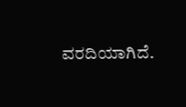ವರದಿಯಾಗಿದೆ.